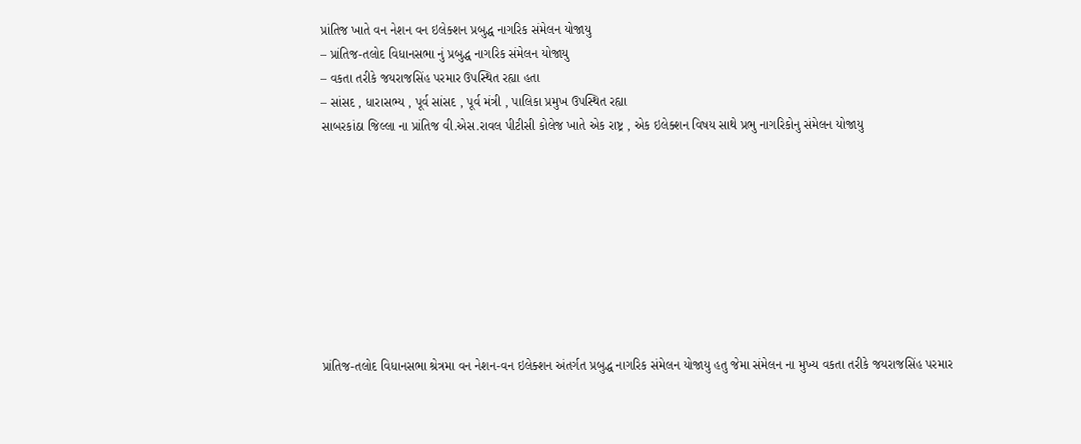પ્રાંતિજ ખાતે વન નેશન વન ઇલેક્શન પ્રબુદ્ધ નાગરિક સંમેલન યોજાયુ
– પ્રાંતિજ-તલોદ વિધાનસભા નું પ્રબુદ્ધ નાગરિક સંમેલન યોજાયુ
– વકતા તરીકે જયરાજસિંહ પરમાર ઉપસ્થિત રહ્યા હતા
– સાંસદ , ધારાસભ્ય , પૂર્વ સાંસદ , પૂર્વ મંત્રી , પાલિકા પ્રમુખ ઉપસ્થિત રહ્યા
સાબરકાંઠા જિલ્લા ના પ્રાંતિજ વી.એસ.રાવલ પીટીસી કોલેજ ખાતે એક રાષ્ટ્ર , એક ઇલેક્શન વિષય સાથે પ્રભુ નાગરિકોનુ સંમેલન યોજાયુ









પ્રાંતિજ-તલોદ વિધાનસભા શ્રેત્રમા વન નેશન-વન ઇલેક્શન અંતર્ગત પ્રબુદ્ધ નાગરિક સંમેલન યોજાયુ હતુ જેમા સંમેલન ના મુખ્ય વકતા તરીકે જયરાજસિંહ પરમાર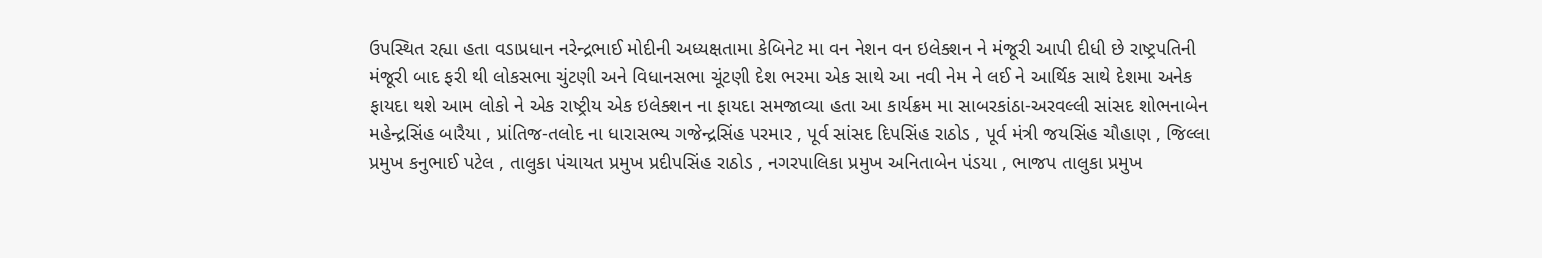ઉપસ્થિત રહ્યા હતા વડાપ્રધાન નરેન્દ્રભાઈ મોદીની અધ્યક્ષતામા કેબિનેટ મા વન નેશન વન ઇલેક્શન ને મંજૂરી આપી દીધી છે રાષ્ટ્રપતિની મંજૂરી બાદ ફરી થી લોકસભા ચુંટણી અને વિધાનસભા ચૂંટણી દેશ ભરમા એક સાથે આ નવી નેમ ને લઈ ને આર્થિક સાથે દેશમા અનેક ફાયદા થશે આમ લોકો ને એક રાષ્ટ્રીય એક ઇલેક્શન ના ફાયદા સમજાવ્યા હતા આ કાર્યક્રમ મા સાબરકાંઠા-અરવલ્લી સાંસદ શોભનાબેન મહેન્દ્રસિંહ બારૈયા , પ્રાંતિજ-તલોદ ના ધારાસભ્ય ગજેન્દ્રસિંહ પરમાર , પૂર્વ સાંસદ દિપસિંહ રાઠોડ , પૂર્વ મંત્રી જયસિંહ ચૌહાણ , જિલ્લા પ્રમુખ કનુભાઈ પટેલ , તાલુકા પંચાયત પ્રમુખ પ્રદીપસિંહ રાઠોડ , નગરપાલિકા પ્રમુખ અનિતાબેન પંડયા , ભાજપ તાલુકા પ્રમુખ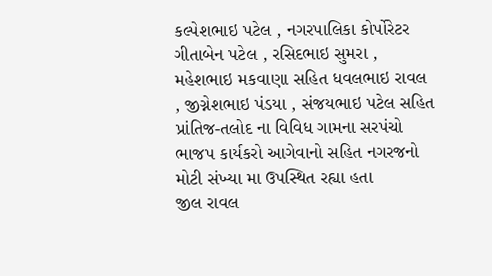કલ્પેશભાઇ પટેલ , નગરપાલિકા કોર્પોરેટર ગીતાબેન પટેલ , રસિદભાઇ સુમરા , મહેશભાઇ મકવાણા સહિત ધવલભાઇ રાવલ , જીગ્નેશભાઇ પંડયા , સંજયભાઇ પટેલ સહિત પ્રાંતિજ-તલોદ ના વિવિધ ગામના સરપંચો ભાજપ કાર્યકરો આગેવાનો સહિત નગરજનો મોટી સંખ્યા મા ઉપસ્થિત રહ્યા હતા
જીલ રાવલ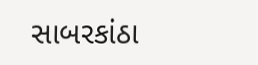સાબરકાંઠા